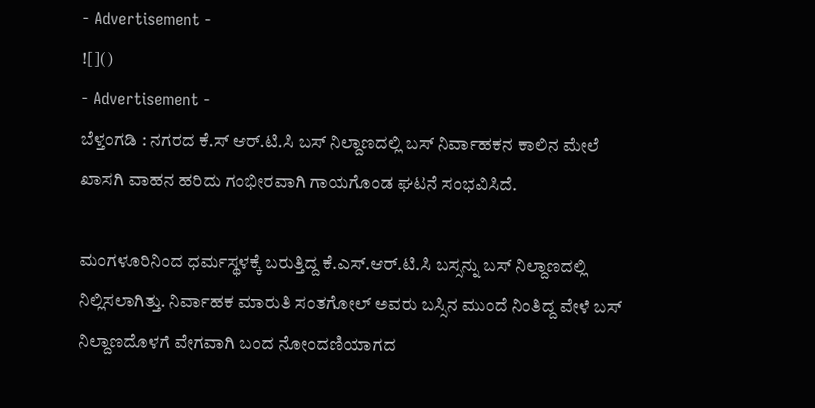- Advertisement -
![]()
- Advertisement -
ಬೆಳ್ತಂಗಡಿ : ನಗರದ ಕೆ.ಸ್ ಆರ್.ಟಿ.ಸಿ ಬಸ್ ನಿಲ್ದಾಣದಲ್ಲಿ ಬಸ್ ನಿರ್ವಾಹಕನ ಕಾಲಿನ ಮೇಲೆ ಖಾಸಗಿ ವಾಹನ ಹರಿದು ಗಂಭೀರವಾಗಿ ಗಾಯಗೊಂಡ ಘಟನೆ ಸಂಭವಿಸಿದೆ.

ಮಂಗಳೂರಿನಿಂದ ಧರ್ಮಸ್ಥಳಕ್ಕೆ ಬರುತ್ತಿದ್ದ ಕೆ.ಎಸ್.ಆರ್.ಟಿ.ಸಿ ಬಸ್ಸನ್ನು ಬಸ್ ನಿಲ್ದಾಣದಲ್ಲಿ ನಿಲ್ಲಿಸಲಾಗಿತ್ತು. ನಿರ್ವಾಹಕ ಮಾರುತಿ ಸಂತಗೋಲ್ ಅವರು ಬಸ್ಸಿನ ಮುಂದೆ ನಿಂತಿದ್ದ ವೇಳೆ ಬಸ್ ನಿಲ್ದಾಣದೊಳಗೆ ವೇಗವಾಗಿ ಬಂದ ನೋಂದಣಿಯಾಗದ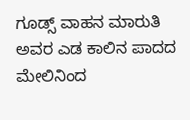ಗೂಡ್ಸ್ ವಾಹನ ಮಾರುತಿ ಅವರ ಎಡ ಕಾಲಿನ ಪಾದದ ಮೇಲಿನಿಂದ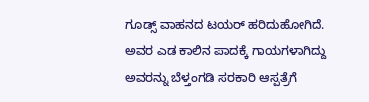ಗೂಡ್ಸ್ ವಾಹನದ ಟಯರ್ ಹರಿದುಹೋಗಿದೆ. ಅವರ ಎಡ ಕಾಲಿನ ಪಾದಕ್ಕೆ ಗಾಯಗಳಾಗಿದ್ದು ಅವರನ್ನು ಬೆಳ್ತಂಗಡಿ ಸರಕಾರಿ ಆಸ್ಪತ್ರೆಗೆ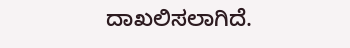ದಾಖಲಿಸಲಾಗಿದೆ.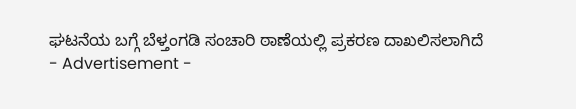ಘಟನೆಯ ಬಗ್ಗೆ ಬೆಳ್ತಂಗಡಿ ಸಂಚಾರಿ ಠಾಣೆಯಲ್ಲಿ ಪ್ರಕರಣ ದಾಖಲಿಸಲಾಗಿದೆ
- Advertisement -